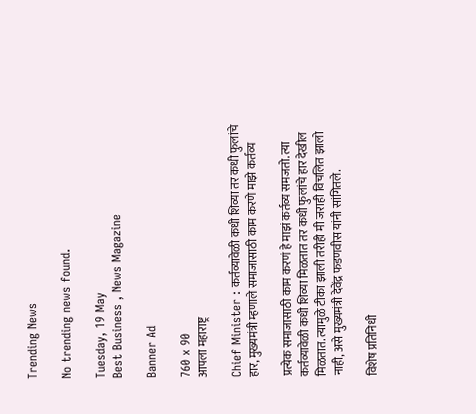Trending News

No trending news found.

Tuesday, 19 May
Best Business , News Magazine

Banner Ad

760 x 90
आपला महाराष्ट्र

Chief Minister : कर्तव्यावेळी कधी शिव्या तर कधी फुलांचे हार, मुख्यमंत्री म्हणाले समाजासाठी काम करणे माझे कर्तव्य

प्रत्येक समाजासाठी काम करणं हे माझं कर्तव्य समजतो. त्या कर्तव्यावेळी कधी शिव्या मिळतात तर कधी फुलांचे हार देखील मिळतात. त्यामुळे टीका झाली तरीही मी जराही विचलित झालो नाही, असे मुख्यमंत्री देवेंद्र फडणवीस यांनी सांगितले.

विशेष प्रतिनिधी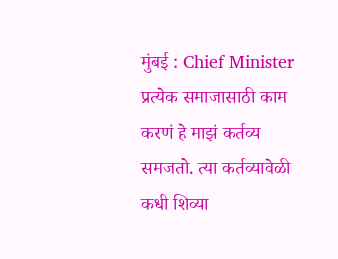मुंबई : Chief Minister प्रत्येक समाजासाठी काम करणं हे माझं कर्तव्य समजतो. त्या कर्तव्यावेळी कधी शिव्या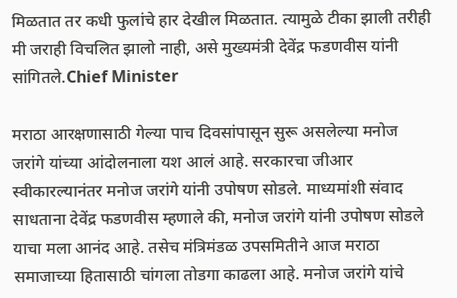मिळतात तर कधी फुलांचे हार देखील मिळतात. त्यामुळे टीका झाली तरीही मी जराही विचलित झालो नाही, असे मुख्यमंत्री देवेंद्र फडणवीस यांनी सांगितले.Chief Minister

मराठा आरक्षणासाठी गेल्या पाच दिवसांपासून सुरू असलेल्या मनोज जरांगे यांच्या आंदोलनाला यश आलं आहे. सरकारचा जीआर स्वीकारल्यानंतर मनोज जरांगे यांनी उपोषण सोडले. माध्यमांशी संवाद साधताना देवेंद्र फडणवीस म्हणाले की, मनोज जरांगे यांनी उपोषण सोडले याचा मला आनंद आहे. तसेच मंत्रिमंडळ उपसमितीने आज मराठा समाजाच्या हितासाठी चांगला तोडगा काढला आहे. मनोज जरांगे यांचे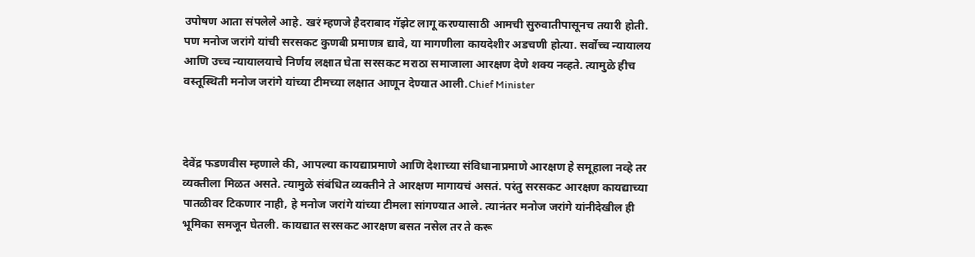उपोषण आता संपलेले आहे. खरं म्हणजे हैदराबाद गॅझेट लागू करण्यासाठी आमची सुरुवातीपासूनच तयारी होती. पण मनोज जरांगे यांची सरसकट कुणबी प्रमाणत्र द्यावे, या मागणीला कायदेशीर अडचणी होत्या. सर्वोच्च न्यायालय आणि उच्च न्यायालयाचे निर्णय लक्षात घेता सरसकट मराठा समाजाला आरक्षण देणे शक्य नव्हते. त्यामुळे हीच वस्तूस्थिती मनोज जरांगे यांच्या टीमच्या लक्षात आणून देण्यात आली.Chief Minister



देवेंद्र फडणवीस म्हणाले की, आपल्या कायद्याप्रमाणे आणि देशाच्या संविधानाप्रमाणे आरक्षण हे समूहाला नव्हे तर व्यक्तीला मिळत असते. त्यामुळे संबंधित व्यक्तीने ते आरक्षण मागायचं असतं. परंतु सरसकट आरक्षण कायद्याच्या पातळीवर टिकणार नाही, हे मनोज जरांगे यांच्या टीमला सांगण्यात आले. त्यानंतर मनोज जरांगे यांनीदेखील ही भूमिका समजून घेतली. कायद्यात सरसकट आरक्षण बसत नसेल तर ते करू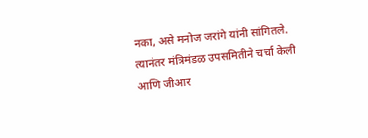नका, असे मनोज जरांगे यांनी सांगितले. त्यानंतर मंत्रिमंडळ उपसमितीने चर्चा केली आणि जीआर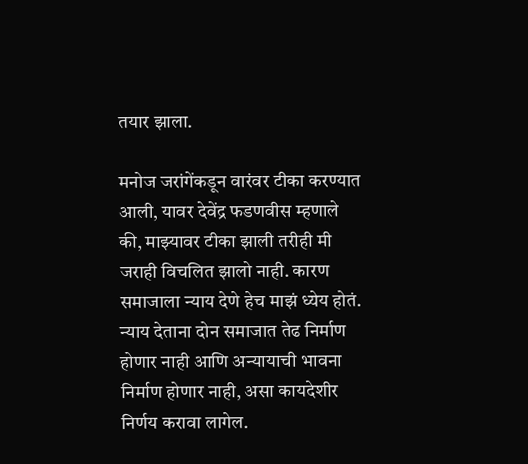तयार झाला.

मनोज जरांगेंकडून वारंवर टीका करण्यात आली, यावर देवेंद्र फडणवीस म्हणाले की, माझ्यावर टीका झाली तरीही मी जराही विचलित झालो नाही. कारण समाजाला न्याय देणे हेच माझं ध्येय होतं. न्याय देताना दोन समाजात तेढ निर्माण होणार नाही आणि अन्यायाची भावना निर्माण होणार नाही, असा कायदेशीर निर्णय करावा लागेल.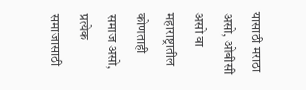यासाठी मराठा असो, ओबीसी असो वा महाराष्ट्रातील कोणताही समाज असो, प्रत्येक समाजासाठी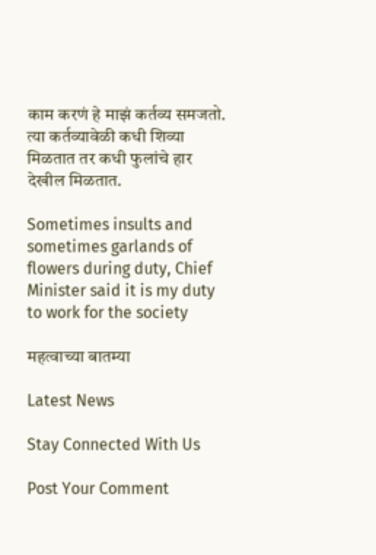काम करणं हे माझं कर्तव्य समजतो. त्या कर्तव्यावेळी कधी शिव्या मिळतात तर कधी फुलांचे हार देखील मिळतात.

Sometimes insults and sometimes garlands of flowers during duty, Chief Minister said it is my duty to work for the society

महत्वाच्या बातम्या

Latest News

Stay Connected With Us

Post Your Comment